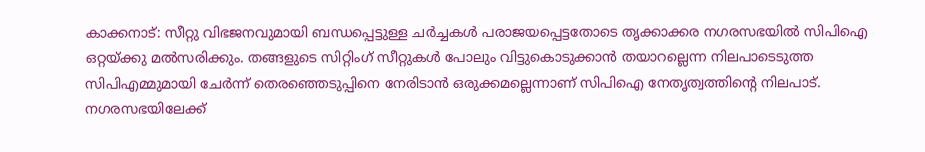കാക്കനാട്: സീറ്റു വിഭജനവുമായി ബന്ധപ്പെട്ടുള്ള ചർച്ചകൾ പരാജയപ്പെട്ടതോടെ തൃക്കാക്കര നഗരസഭയിൽ സിപിഐ ഒറ്റയ്ക്കു മൽസരിക്കും. തങ്ങളുടെ സിറ്റിംഗ് സീറ്റുകൾ പോലും വിട്ടുകൊടുക്കാൻ തയാറല്ലെന്ന നിലപാടെടുത്ത സിപിഎമ്മുമായി ചേർന്ന് തെരഞ്ഞെടുപ്പിനെ നേരിടാൻ ഒരുക്കമല്ലെന്നാണ് സിപിഐ നേതൃത്വത്തിന്റെ നിലപാട്.
നഗരസഭയിലേക്ക്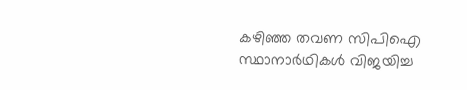കഴിഞ്ഞ തവണ സിപിഐ സ്ഥാനാർഥികൾ വിജയിച്ച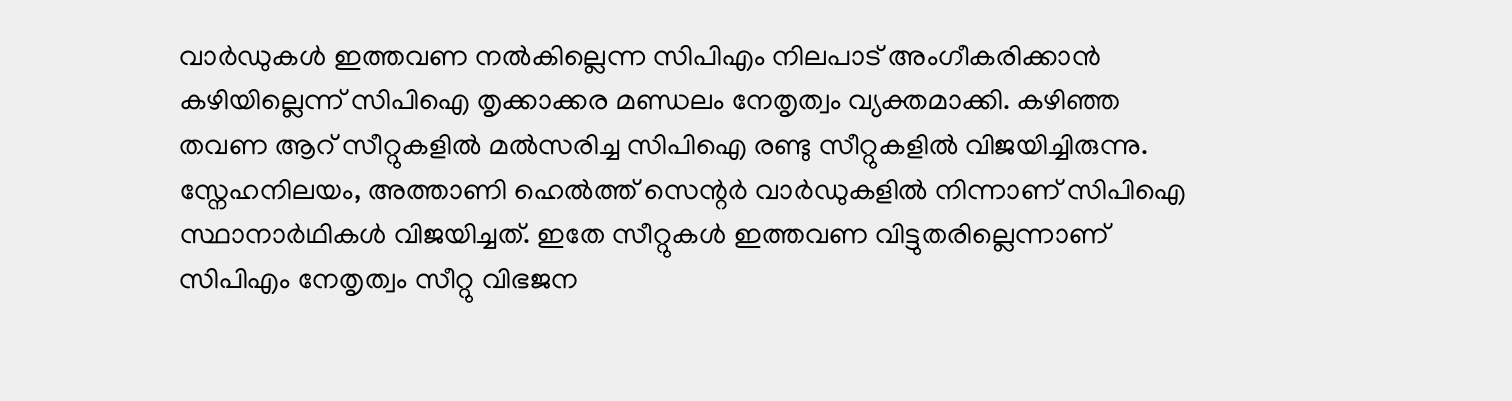വാർഡുകൾ ഇത്തവണ നൽകില്ലെന്ന സിപിഎം നിലപാട് അംഗീകരിക്കാൻ കഴിയില്ലെന്ന് സിപിഐ തൃക്കാക്കര മണ്ഡലം നേതൃത്വം വ്യക്തമാക്കി. കഴിഞ്ഞ തവണ ആറ് സീറ്റുകളിൽ മൽസരിച്ച സിപിഐ രണ്ടു സീറ്റുകളിൽ വിജയിച്ചിരുന്നു. സ്നേഹനിലയം, അത്താണി ഹെൽത്ത് സെന്റർ വാർഡുകളിൽ നിന്നാണ് സിപിഐ സ്ഥാനാർഥികൾ വിജയിച്ചത്. ഇതേ സീറ്റുകൾ ഇത്തവണ വിട്ടുതരില്ലെന്നാണ് സിപിഎം നേതൃത്വം സീറ്റു വിഭജന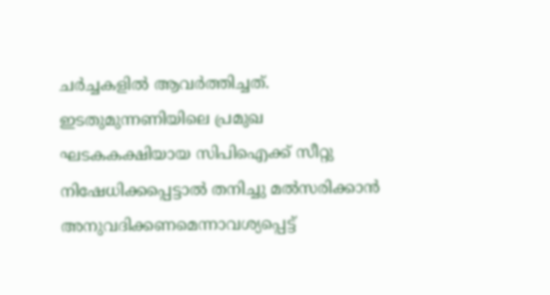ചർച്ചകളിൽ ആവർത്തിച്ചത്.
ഇടതുമുന്നണിയിലെ പ്രമുഖ ഘടകകക്ഷിയായ സിപിഐക്ക് സീറ്റു നിഷേധിക്കപ്പെട്ടാൽ തനിച്ചു മൽസരിക്കാൻ അനുവദിക്കണമെന്നാവശ്യപ്പെട്ട്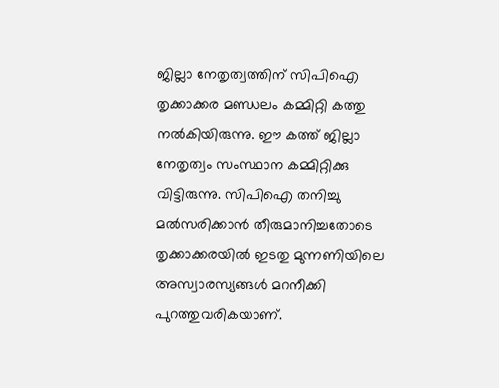ജില്ലാ നേതൃത്വത്തിന് സിപിഐ തൃക്കാക്കര മണ്ഡലം കമ്മിറ്റി കത്തു നൽകിയിരുന്നു. ഈ കത്ത് ജില്ലാ നേതൃത്വം സംസ്ഥാന കമ്മിറ്റിക്കു വിട്ടിരുന്നു. സിപിഐ തനിച്ചു മൽസരിക്കാൻ തീരുമാനിച്ചതോടെ തൃക്കാക്കരയിൽ ഇടതു മുന്നണിയിലെ അസ്വാരസ്യങ്ങൾ മറനീക്കി പുറത്തുവരികയാണ്.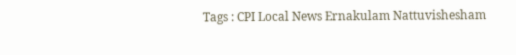Tags : CPI Local News Ernakulam Nattuvishesham